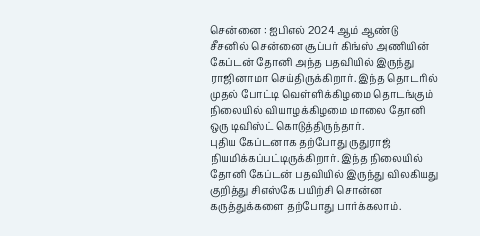சென்னை : ஐபிஎல் 2024 ஆம் ஆண்டு சீசனில் சென்னை சூப்பர் கிங்ஸ் அணியின் கேப்டன் தோனி அந்த பதவியில் இருந்து ராஜினாமா செய்திருக்கிறார். இந்த தொடரில் முதல் போட்டி வெள்ளிக்கிழமை தொடங்கும் நிலையில் வியாழக்கிழமை மாலை தோனி ஒரு டிவிஸ்ட் கொடுத்திருந்தார்.
புதிய கேப்டனாக தற்போது ருதுராஜ் நியமிக்கப்பட்டிருக்கிறார். இந்த நிலையில் தோனி கேப்டன் பதவியில் இருந்து விலகியது குறித்து சிஎஸ்கே பயிற்சி சொன்ன கருத்துக்களை தற்போது பார்க்கலாம்.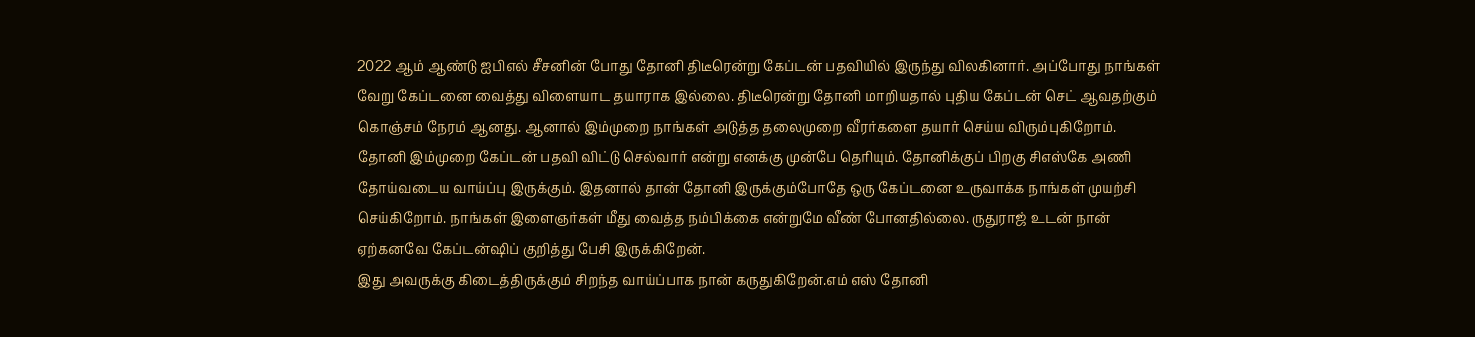2022 ஆம் ஆண்டு ஐபிஎல் சீசனின் போது தோனி திடீரென்று கேப்டன் பதவியில் இருந்து விலகினார். அப்போது நாங்கள் வேறு கேப்டனை வைத்து விளையாட தயாராக இல்லை. திடீரென்று தோனி மாறியதால் புதிய கேப்டன் செட் ஆவதற்கும் கொஞ்சம் நேரம் ஆனது. ஆனால் இம்முறை நாங்கள் அடுத்த தலைமுறை வீரர்களை தயார் செய்ய விரும்புகிறோம்.
தோனி இம்முறை கேப்டன் பதவி விட்டு செல்வார் என்று எனக்கு முன்பே தெரியும். தோனிக்குப் பிறகு சிஎஸ்கே அணி தோய்வடைய வாய்ப்பு இருக்கும். இதனால் தான் தோனி இருக்கும்போதே ஒரு கேப்டனை உருவாக்க நாங்கள் முயற்சி செய்கிறோம். நாங்கள் இளைஞர்கள் மீது வைத்த நம்பிக்கை என்றுமே வீண் போனதில்லை. ருதுராஜ் உடன் நான் ஏற்கனவே கேப்டன்ஷிப் குறித்து பேசி இருக்கிறேன்.
இது அவருக்கு கிடைத்திருக்கும் சிறந்த வாய்ப்பாக நான் கருதுகிறேன்.எம் எஸ் தோனி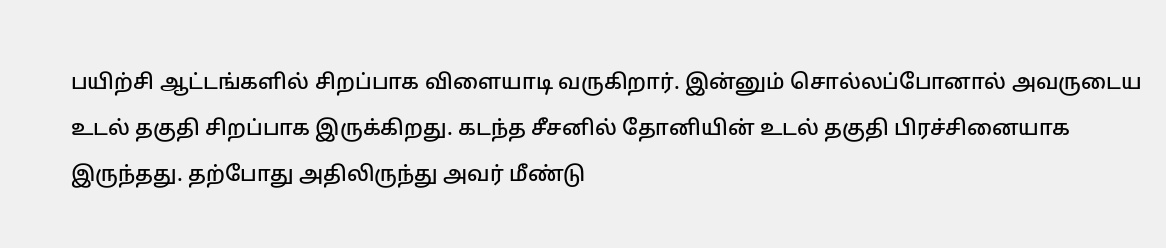பயிற்சி ஆட்டங்களில் சிறப்பாக விளையாடி வருகிறார். இன்னும் சொல்லப்போனால் அவருடைய உடல் தகுதி சிறப்பாக இருக்கிறது. கடந்த சீசனில் தோனியின் உடல் தகுதி பிரச்சினையாக இருந்தது. தற்போது அதிலிருந்து அவர் மீண்டு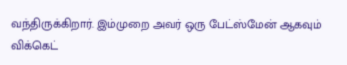வந்திருக்கிறார். இம்முறை அவர் ஒரு பேட்ஸ்மேன் ஆகவும் விக்கெட்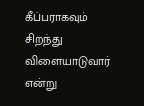கீப்பராகவும் சிறந்து விளையாடுவார் என்று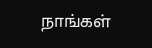நாங்கள்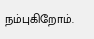நம்புகிறோம்.